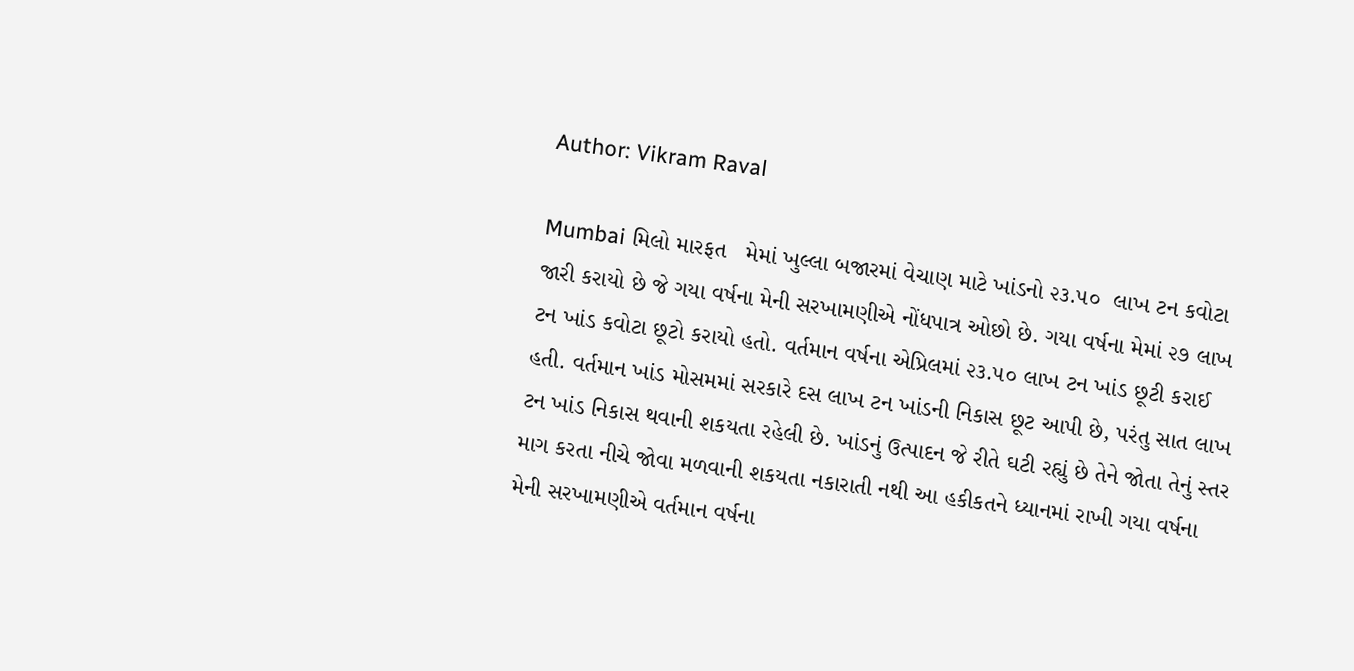Author: Vikram Raval

Mumbai મિલો મારફત   મેમાં ખુલ્લા બજારમાં વેચાણ માટે ખાંડનો ૨૩.૫૦  લાખ ટન કવોટા જારી કરાયો છે જે ગયા વર્ષના મેની સરખામણીએ નોંધપાત્ર ઓછો છે. ગયા વર્ષના મેમાં ૨૭ લાખ ટન ખાંડ કવોટા છૂટો કરાયો હતો. વર્તમાન વર્ષના એપ્રિલમાં ૨૩.૫૦ લાખ ટન ખાંડ છૂટી કરાઈ હતી. વર્તમાન ખાંડ મોસમમાં સરકારે દસ લાખ ટન ખાંડની નિકાસ છૂટ આપી છે, પરંતુ સાત લાખ ટન ખાંડ નિકાસ થવાની શકયતા રહેલી છે. ખાંડનું ઉત્પાદન જે રીતે ઘટી રહ્યું છે તેને જોતા તેનું સ્તર માગ કરતા નીચે જોવા મળવાની શકયતા નકારાતી નથી આ હકીકતને ધ્યાનમાં રાખી ગયા વર્ષના મેની સરખામણીએ વર્તમાન વર્ષના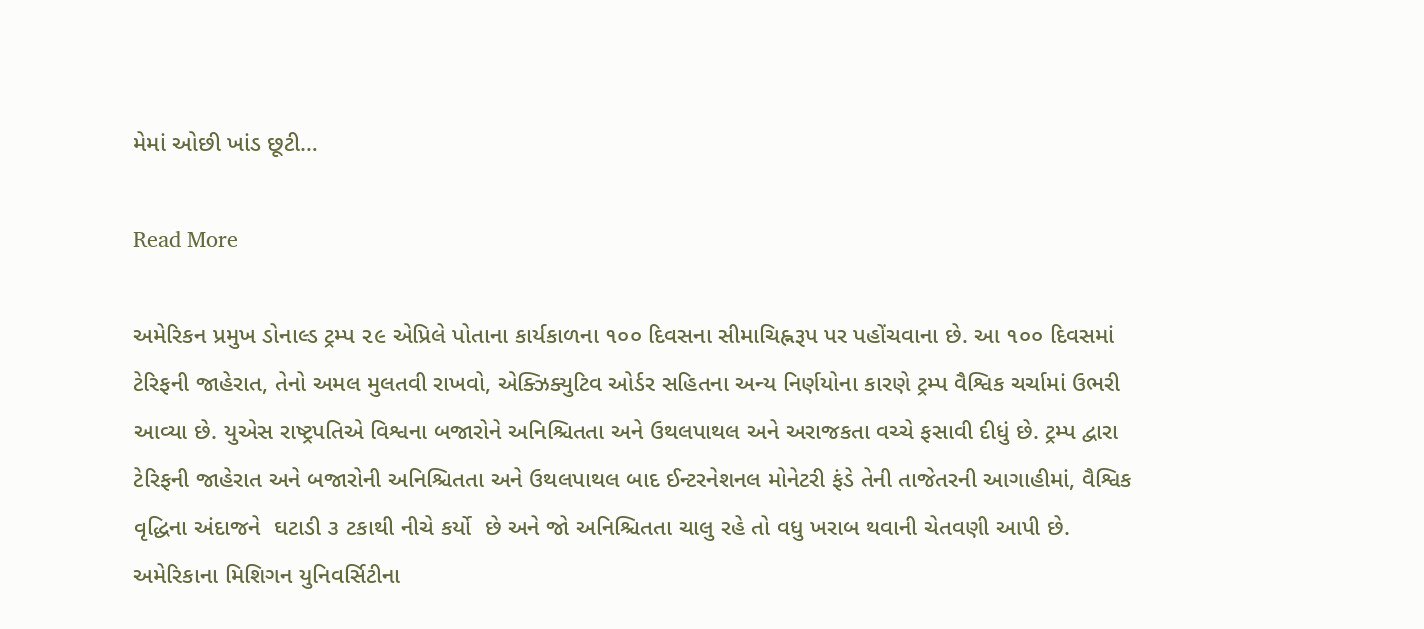મેમાં ઓછી ખાંડ છૂટી…

Read More

અમેરિકન પ્રમુખ ડોનાલ્ડ ટ્રમ્પ ૨૯ એપ્રિલે પોતાના કાર્યકાળના ૧૦૦ દિવસના સીમાચિહ્નરૂપ પર પહોંચવાના છે. આ ૧૦૦ દિવસમાં ટેરિફની જાહેરાત, તેનો અમલ મુલતવી રાખવો, એક્ઝિક્યુટિવ ઓર્ડર સહિતના અન્ય નિર્ણયોના કારણે ટ્રમ્પ વૈશ્વિક ચર્ચામાં ઉભરી આવ્યા છે. યુએસ રાષ્ટ્રપતિએ વિશ્વના બજારોને અનિશ્ચિતતા અને ઉથલપાથલ અને અરાજકતા વચ્ચે ફસાવી દીધું છે. ટ્રમ્પ દ્વારા ટેરિફની જાહેરાત અને બજારોની અનિશ્ચિતતા અને ઉથલપાથલ બાદ ઈન્ટરનેશનલ મોનેટરી ફંડે તેની તાજેતરની આગાહીમાં, વૈશ્વિક વૃદ્ધિના અંદાજને  ઘટાડી ૩ ટકાથી નીચે કર્યો  છે અને જો અનિશ્ચિતતા ચાલુ રહે તો વધુ ખરાબ થવાની ચેતવણી આપી છે. અમેરિકાના મિશિગન યુનિવર્સિટીના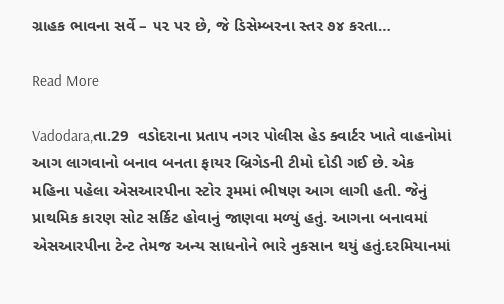ગ્રાહક ભાવના સર્વે – ૫૨ પર છે, જે ડિસેમ્બરના સ્તર ૭૪ કરતા…

Read More

Vadodara,તા.29  વડોદરાના પ્રતાપ નગર પોલીસ હેડ ક્વાર્ટર ખાતે વાહનોમાં આગ લાગવાનો બનાવ બનતા ફાયર બ્રિગેડની ટીમો દોડી ગઈ છે. એક મહિના પહેલા એસઆરપીના સ્ટોર રૂમમાં ભીષણ આગ લાગી હતી. જેનું પ્રાથમિક કારણ સોટ સર્કિટ હોવાનું જાણવા મળ્યું હતું. આગના બનાવમાં એસઆરપીના ટેન્ટ તેમજ અન્ય સાધનોને ભારે નુકસાન થયું હતું.દરમિયાનમાં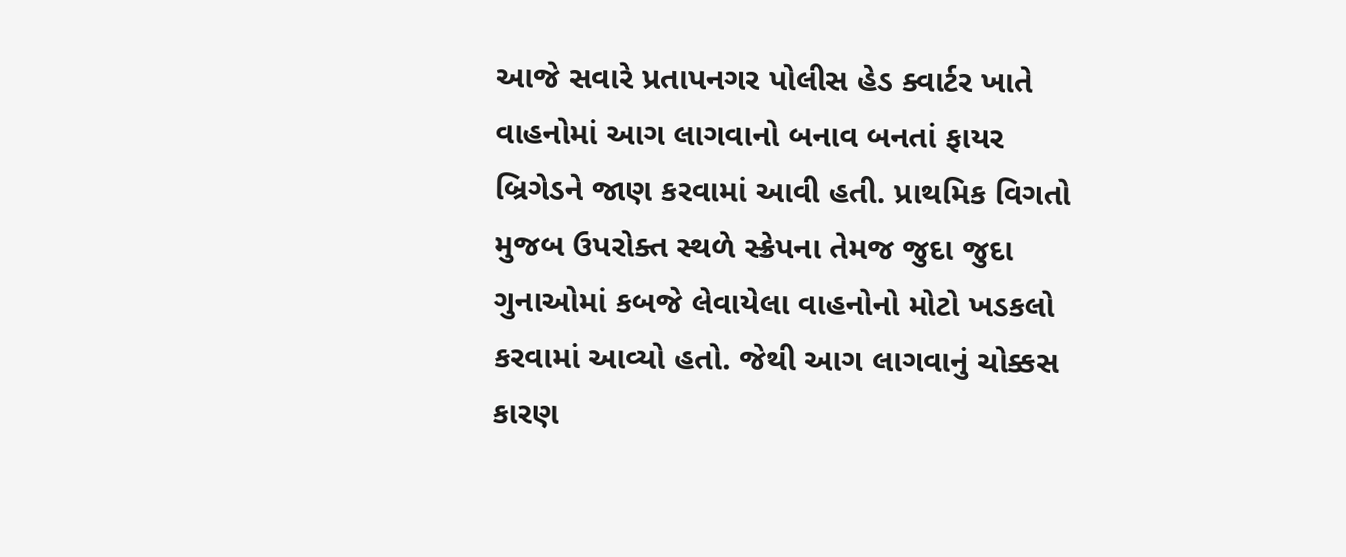આજે સવારે પ્રતાપનગર પોલીસ હેડ ક્વાર્ટર ખાતે વાહનોમાં આગ લાગવાનો બનાવ બનતાં ફાયર બ્રિગેડને જાણ કરવામાં આવી હતી. પ્રાથમિક વિગતો મુજબ ઉપરોક્ત સ્થળે સ્ક્રેપના તેમજ જુદા જુદા ગુનાઓમાં કબજે લેવાયેલા વાહનોનો મોટો ખડકલો કરવામાં આવ્યો હતો. જેથી આગ લાગવાનું ચોક્કસ કારણ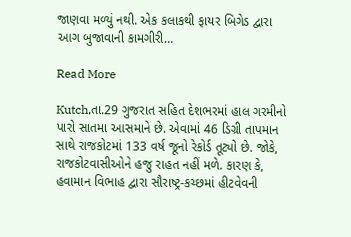જાણવા મળ્યું નથી. એક કલાકથી ફાયર બિગેડ દ્વારા આગ બુજાવાની કામગીરી…

Read More

Kutch,તા.29 ગુજરાત સહિત દેશભરમાં હાલ ગરમીનો પારો સાતમા આસમાને છે. એવામાં 46 ડિગ્રી તાપમાન સાથે રાજકોટમાં 133 વર્ષ જૂનો રેકોર્ડ તૂટ્યો છે. જોકે, રાજકોટવાસીઓને હજુ રાહત નહીં મળે. કારણ કે, હવામાન વિભાહ દ્વારા સૌરાષ્ટ્ર-કચ્છમાં હીટવેવની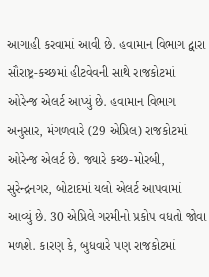આગાહી કરવામાં આવી છે. હવામાન વિભાગ દ્વારા સૌરાષ્ટ્ર-કચ્છમાં હીટવેવની સાથે રાજકોટમાં ઓરેન્જ એલર્ટ આપ્યું છે. હવામાન વિભાગ અનુસાર, મંગળવારે (29 એપ્રિલ) રાજકોટમાં ઓરેન્જ એલર્ટ છે. જ્યારે કચ્છ-મોરબી, સુરેન્દ્રનગર, બોટાદમાં યલો એલર્ટ આપવામાં આવ્યું છે. 30 એપ્રિલે ગરમીનો પ્રકોપ વધતો જોવા મળશે. કારણ કે, બુધવારે પણ રાજકોટમાં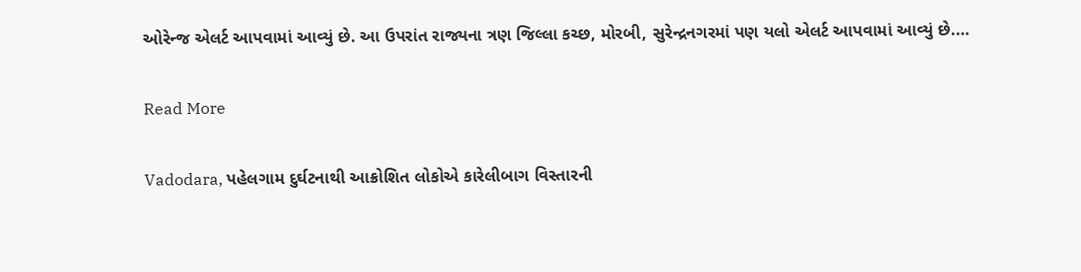ઓરેન્જ એલર્ટ આપવામાં આવ્યું છે. આ ઉપરાંત રાજ્યના ત્રણ જિલ્લા કચ્છ, મોરબી, સુરેન્દ્રનગરમાં પણ યલો એલર્ટ આપવામાં આવ્યું છે.…

Read More

Vadodara, પહેલગામ દુર્ઘટનાથી આક્રોશિત લોકોએ કારેલીબાગ વિસ્તારની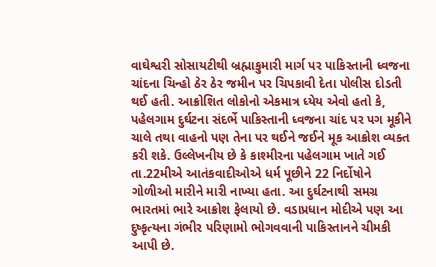વાઘેશ્વરી સોસાયટીથી બ્રહ્માકુમારી માર્ગ પર પાકિસ્તાની ધ્વજના ચાંદના ચિન્હો ઠેર ઠેર જમીન પર ચિપકાવી દેતા પોલીસ દોડતી થઈ હતી. આક્રોશિત લોકોનો એકમાત્ર ધ્યેય એવો હતો કે, પહેલગામ દુર્ઘટના સંદર્ભે પાકિસ્તાની ધ્વજના ચાંદ પર પગ મૂકીને ચાલે તથા વાહનો પણ તેના પર થઈને જઈને મૂક આક્રોશ વ્યક્ત કરી શકે. ઉલ્લેખનીય છે કે કાશ્મીરના પહેલગામ ખાતે ગઈ તા.22મીએ આતંકવાદીઓએ ધર્મ પૂછીને 22 નિર્દોષોને ગોળીઓ મારીને મારી નાખ્યા હતા. આ દુર્ઘટનાથી સમગ્ર ભારતમાં ભારે આક્રોશ ફેલાયો છે. વડાપ્રધાન મોદીએ પણ આ દુષ્કૃત્યના ગંભીર પરિણામો ભોગવવાની પાકિસ્તાનને ચીમકી આપી છે.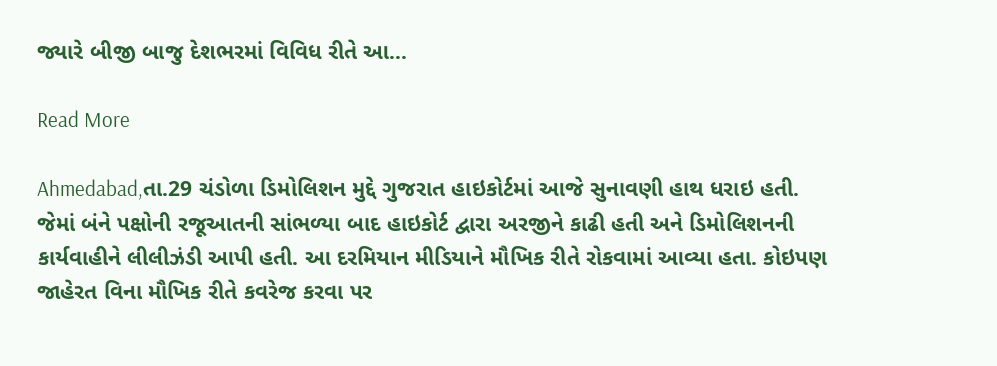જ્યારે બીજી બાજુ દેશભરમાં વિવિધ રીતે આ…

Read More

Ahmedabad,તા.29 ચંડોળા ડિમોલિશન મુદ્દે ગુજરાત હાઇકોર્ટમાં આજે સુનાવણી હાથ ધરાઇ હતી. જેમાં બંને પક્ષોની રજૂઆતની સાંભળ્યા બાદ હાઇકોર્ટ દ્વારા અરજીને કાઢી હતી અને ડિમોલિશનની કાર્યવાહીને લીલીઝંડી આપી હતી. આ દરમિયાન મીડિયાને મૌખિક રીતે રોકવામાં આવ્યા હતા. કોઇપણ જાહેરત વિના મૌખિક રીતે કવરેજ કરવા પર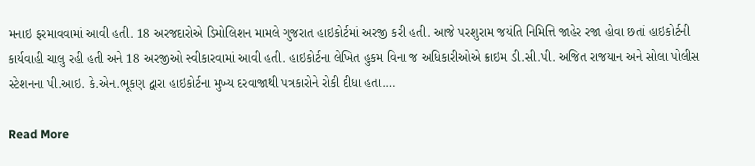મનાઇ ફરમાવવામાં આવી હતી. 18 અરજદારોએ ડિમોલિશન મામલે ગુજરાત હાઇકોર્ટમાં અરજી કરી હતી. આજે પરશુરામ જયંતિ નિમિત્તિ જાહેર રજા હોવા છતાં હાઇકોર્ટની કાર્યવાહી ચાલુ રહી હતી અને 18 અરજીઓ સ્વીકારવામાં આવી હતી. હાઇકોર્ટના લેખિત હુકમ વિના જ અધિકારીઓએ ક્રાઇમ ડી.સી.પી. અજિત રાજયાન અને સોલા પોલીસ સ્ટેશનના પી.આઇ. કે.એન.ભૂકણ દ્વારા હાઇકોર્ટના મુખ્ય દરવાજાથી પત્રકારોને રોકી દીધા હતા.…

Read More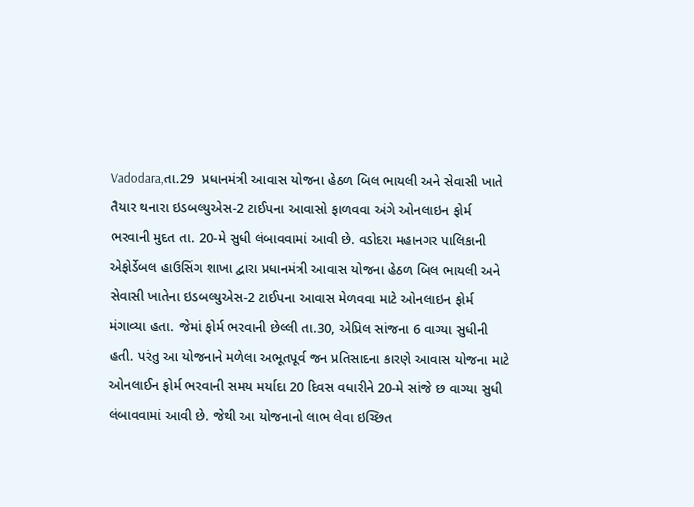Vadodara,તા.29  પ્રધાનમંત્રી આવાસ યોજના હેઠળ બિલ ભાયલી અને સેવાસી ખાતે તૈયાર થનારા ઇડબલ્યુએસ-2 ટાઈપના આવાસો ફાળવવા અંગે ઓનલાઇન ફોર્મ ભરવાની મુદત તા. 20-મે સુધી લંબાવવામાં આવી છે. વડોદરા મહાનગર પાલિકાની એફોર્ડેબલ હાઉસિંગ શાખા દ્વારા પ્રધાનમંત્રી આવાસ યોજના હેઠળ બિલ ભાયલી અને સેવાસી ખાતેના ઇડબલ્યુએસ-2 ટાઈપના આવાસ મેળવવા માટે ઓનલાઇન ફોર્મ મંગાવ્યા હતા. જેમાં ફોર્મ ભરવાની છેલ્લી તા.30, એપ્રિલ સાંજના 6 વાગ્યા સુધીની હતી. પરંતુ આ યોજનાને મળેલા અભૂતપૂર્વ જન પ્રતિસાદના કારણે આવાસ યોજના માટે ઓનલાઈન ફોર્મ ભરવાની સમય મર્યાદા 20 દિવસ વધારીને 20-મે સાંજે છ વાગ્યા સુધી લંબાવવામાં આવી છે. જેથી આ યોજનાનો લાભ લેવા ઇચ્છિત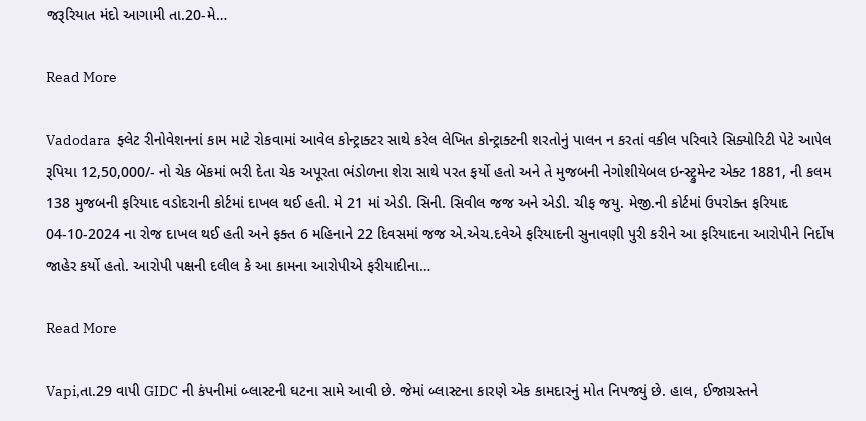જરૂરિયાત મંદો આગામી તા.20-મે…

Read More

Vadodara  ફ્લેટ રીનોવેશનનાં કામ માટે રોકવામાં આવેલ કોન્ટ્રાક્ટર સાથે કરેલ લેખિત કોન્ટ્રાક્ટની શરતોનું પાલન ન કરતાં વકીલ પરિવારે સિક્યોરિટી પેટે આપેલ રૂપિયા 12,50,000/- નો ચેક બેંકમાં ભરી દેતા ચેક અપૂરતા ભંડોળના શેરા સાથે પરત ફર્યો હતો અને તે મુજબની નેગોશીયેબલ ઇન્સ્ટ્રુમેન્ટ એક્ટ 1881, ની કલમ 138 મુજબની ફરિયાદ વડોદરાની કોર્ટમાં દાખલ થઈ હતી. મે 21 માં એડી. સિની. સિવીલ જજ અને એડી. ચીફ જયુ. મેજી.ની કોર્ટમાં ઉપરોક્ત ફરિયાદ 04-10-2024 ના રોજ દાખલ થઈ હતી અને ફક્ત 6 મહિનાને 22 દિવસમાં જજ એ.એચ.દવેએ ફરિયાદની સુનાવણી પુરી કરીને આ ફરિયાદના આરોપીને નિર્દોષ જાહેર કર્યો હતો. આરોપી પક્ષની દલીલ કે આ કામના આરોપીએ ફરીયાદીના…

Read More

Vapi,તા.29 વાપી GIDC ની કંપનીમાં બ્લાસ્ટની ઘટના સામે આવી છે. જેમાં બ્લાસ્ટના કારણે એક કામદારનું મોત નિપજ્યું છે. હાલ, ઈજાગ્રસ્તને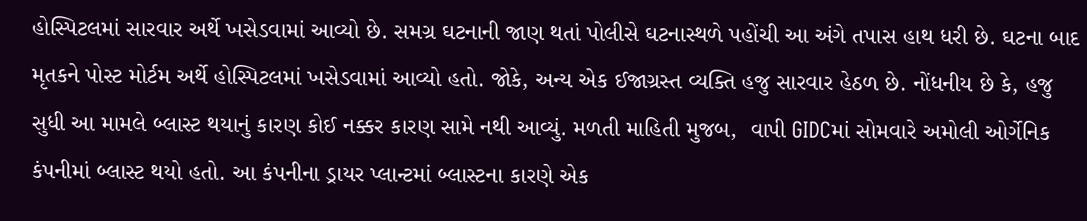હોસ્પિટલમાં સારવાર અર્થે ખસેડવામાં આવ્યો છે. સમગ્ર ઘટનાની જાણ થતાં પોલીસે ઘટનાસ્થળે પહોંચી આ અંગે તપાસ હાથ ધરી છે. ઘટના બાદ મૃતકને પોસ્ટ મોર્ટમ અર્થે હોસ્પિટલમાં ખસેડવામાં આવ્યો હતો. જોકે, અન્ય એક ઈજાગ્રસ્ત વ્યક્તિ હજુ સારવાર હેઠળ છે. નોંધનીય છે કે, હજુ સુધી આ મામલે બ્લાસ્ટ થયાનું કારણ કોઈ નક્કર કારણ સામે નથી આવ્યું. મળતી માહિતી મુજબ,  વાપી GIDCમાં સોમવારે અમોલી ઓર્ગેનિક કંપનીમાં બ્લાસ્ટ થયો હતો. આ કંપનીના ડ્રાયર પ્લાન્ટમાં બ્લાસ્ટના કારણે એક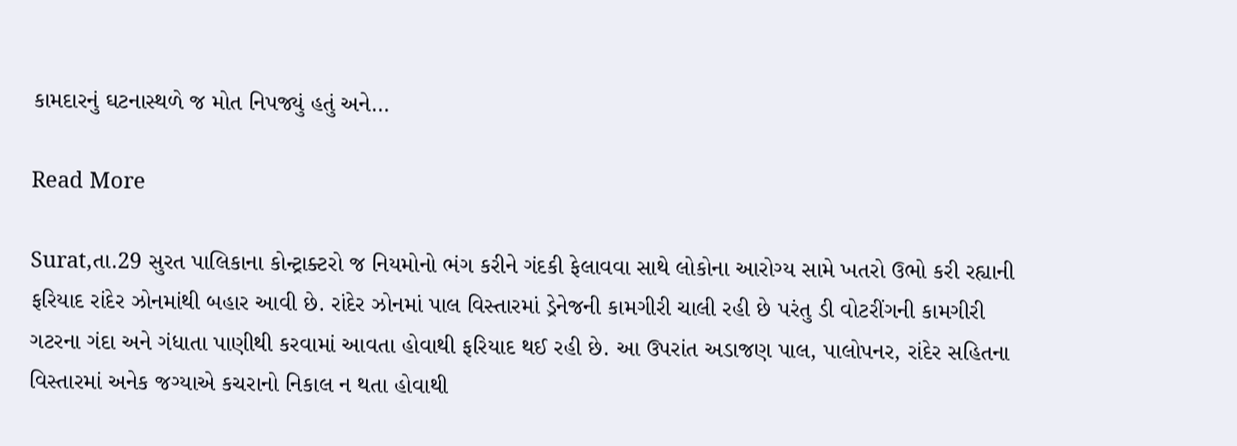કામદારનું ઘટનાસ્થળે જ મોત નિપજ્યું હતું અને…

Read More

Surat,તા.29 સુરત પાલિકાના કોન્ટ્રાક્ટરો જ નિયમોનો ભંગ કરીને ગંદકી ફેલાવવા સાથે લોકોના આરોગ્ય સામે ખતરો ઉભો કરી રહ્યાની ફરિયાદ રાંદેર ઝોનમાંથી બહાર આવી છે. રાંદેર ઝોનમાં પાલ વિસ્તારમાં ડ્રેનેજની કામગીરી ચાલી રહી છે પરંતુ ડી વોટરીંગની કામગીરી ગટરના ગંદા અને ગંધાતા પાણીથી કરવામાં આવતા હોવાથી ફરિયાદ થઈ રહી છે. આ ઉપરાંત અડાજણ પાલ, પાલોપનર, રાંદેર સહિતના વિસ્તારમાં અનેક જગ્યાએ કચરાનો નિકાલ ન થતા હોવાથી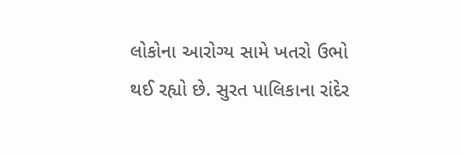લોકોના આરોગ્ય સામે ખતરો ઉભો થઈ રહ્યો છે. સુરત પાલિકાના રાંદેર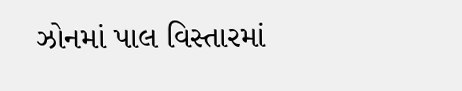ઝોનમાં પાલ વિસ્તારમાં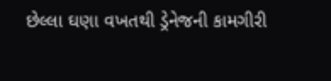છેલ્લા ઘણા વખતથી ડ્રેનેજની કામગીરી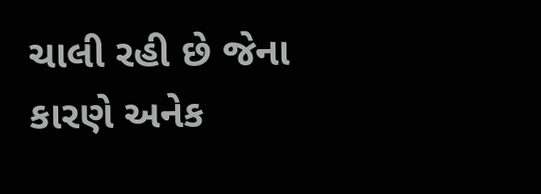ચાલી રહી છે જેના કારણે અનેક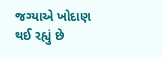જગ્યાએ ખોદાણ થઈ રહ્યું છે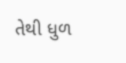તેથી ધુળ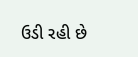ઉડી રહી છે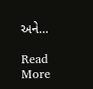અને…

Read More